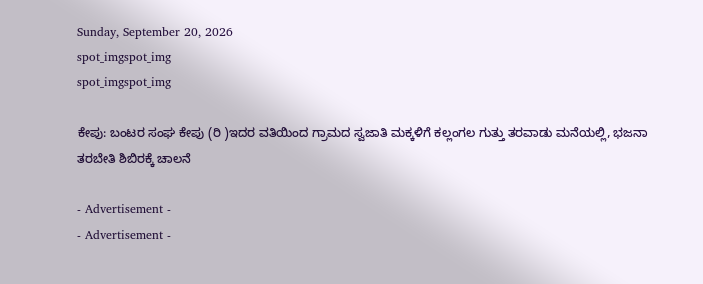Sunday, September 20, 2026
spot_imgspot_img
spot_imgspot_img

ಕೇಪು: ಬಂಟರ ಸಂಘ ಕೇಪು (ರಿ )ಇದರ ವತಿಯಿಂದ ಗ್ರಾಮದ ಸ್ವಜಾತಿ ಮಕ್ಕಳಿಗೆ ಕಲ್ಲಂಗಲ ಗುತ್ತು ತರವಾಡು ಮನೆಯಲ್ಲಿ, ಭಜನಾ ತರಬೇತಿ ಶಿಬಿರಕ್ಕೆ ಚಾಲನೆ

- Advertisement -
- Advertisement -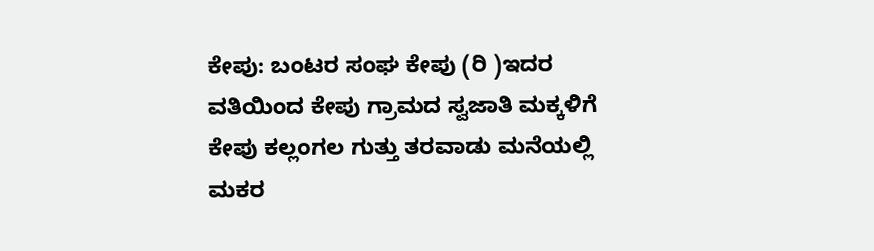ಕೇಪು: ಬಂಟರ ಸಂಘ ಕೇಪು (ರಿ )ಇದರ ವತಿಯಿಂದ ಕೇಪು ಗ್ರಾಮದ ಸ್ವಜಾತಿ ಮಕ್ಕಳಿಗೆ ಕೇಪು ಕಲ್ಲಂಗಲ ಗುತ್ತು ತರವಾಡು ಮನೆಯಲ್ಲಿ ಮಕರ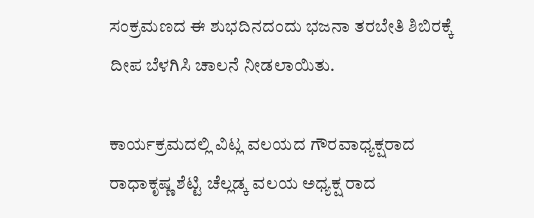ಸಂಕ್ರಮಣದ ಈ ಶುಭದಿನದಂದು ಭಜನಾ ತರಬೇತಿ ಶಿಬಿರಕ್ಕೆ ದೀಪ ಬೆಳಗಿಸಿ ಚಾಲನೆ ನೀಡಲಾಯಿತು.

ಕಾರ್ಯಕ್ರಮದಲ್ಲಿ ವಿಟ್ಲ ವಲಯದ ಗೌರವಾಧ್ಯಕ್ಷರಾದ ರಾಧಾಕೃಷ್ಣ ಶೆಟ್ಟಿ ಚೆಲ್ಲಡ್ಕ ವಲಯ ಅಧ್ಯಕ್ಷ ರಾದ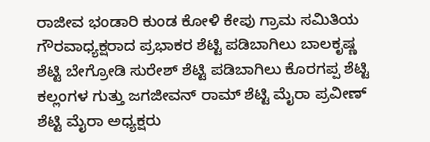ರಾಜೀವ ಭಂಡಾರಿ ಕುಂಡ ಕೋಳಿ ಕೇಪು ಗ್ರಾಮ ಸಮಿತಿಯ ಗೌರವಾಧ್ಯಕ್ಷರಾದ ಪ್ರಭಾಕರ ಶೆಟ್ಟಿ ಪಡಿಬಾಗಿಲು ಬಾಲಕೃಷ್ಣ ಶೆಟ್ಟಿ ಬೇಗ್ರೋಡಿ ಸುರೇಶ್ ಶೆಟ್ಟಿ ಪಡಿಬಾಗಿಲು ಕೊರಗಪ್ಪ ಶೆಟ್ಟಿ ಕಲ್ಲಂಗಳ ಗುತ್ತು ಜಗಜೀವನ್ ರಾಮ್ ಶೆಟ್ಟಿ ಮೈರಾ ಪ್ರವೀಣ್ ಶೆಟ್ಟಿ ಮೈರಾ ಅಧ್ಯಕ್ಷರು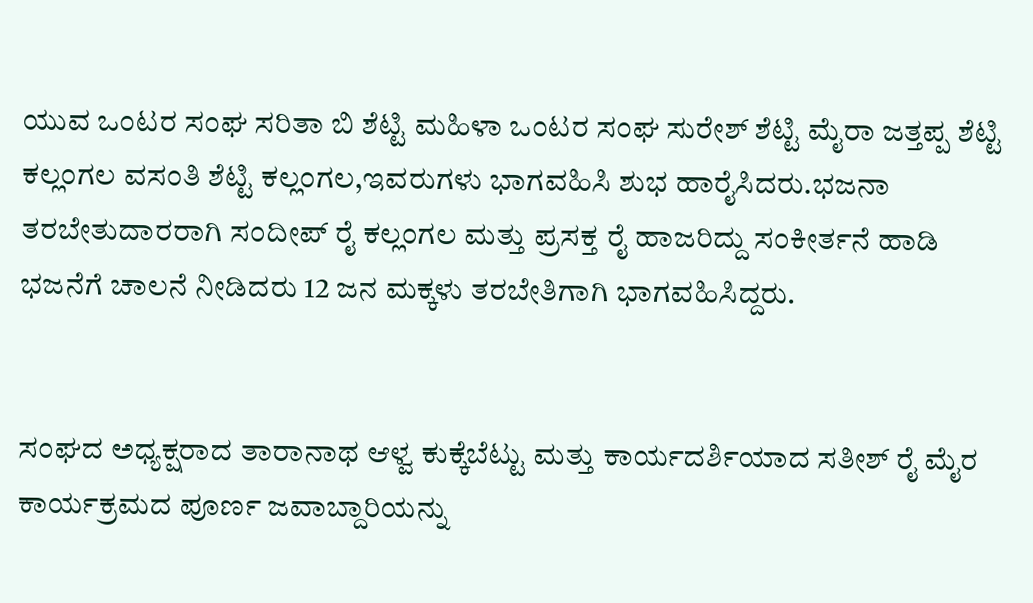ಯುವ ಒಂಟರ ಸಂಘ ಸರಿತಾ ಬಿ ಶೆಟ್ಟಿ ಮಹಿಳಾ ಒಂಟರ ಸಂಘ ಸುರೇಶ್ ಶೆಟ್ಟಿ ಮೈರಾ ಜತ್ತಪ್ಪ ಶೆಟ್ಟಿ ಕಲ್ಲಂಗಲ ವಸಂತಿ ಶೆಟ್ಟಿ ಕಲ್ಲಂಗಲ,ಇವರುಗಳು ಭಾಗವಹಿಸಿ ಶುಭ ಹಾರೈಸಿದರು.ಭಜನಾ ತರಬೇತುದಾರರಾಗಿ ಸಂದೀಪ್ ರೈ ಕಲ್ಲಂಗಲ ಮತ್ತು ಪ್ರಸಕ್ತ ರೈ ಹಾಜರಿದ್ದು ಸಂಕೀರ್ತನೆ ಹಾಡಿ ಭಜನೆಗೆ ಚಾಲನೆ ನೀಡಿದರು 12 ಜನ ಮಕ್ಕಳು ತರಬೇತಿಗಾಗಿ ಭಾಗವಹಿಸಿದ್ದರು.


ಸಂಘದ ಅಧ್ಯಕ್ಷರಾದ ತಾರಾನಾಥ ಆಳ್ವ ಕುಕ್ಕೆಬೆಟ್ಟು ಮತ್ತು ಕಾರ್ಯದರ್ಶಿಯಾದ ಸತೀಶ್ ರೈ ಮೈರ ಕಾರ್ಯಕ್ರಮದ ಪೂರ್ಣ ಜವಾಬ್ದಾರಿಯನ್ನು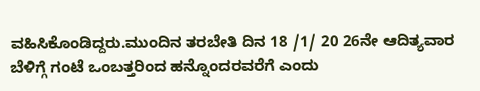ವಹಿಸಿಕೊಂಡಿದ್ದರು.ಮುಂದಿನ ತರಬೇತಿ ದಿನ 18 /1/ 20 26ನೇ ಆದಿತ್ಯವಾರ ಬೆಳಿಗ್ಗೆ ಗಂಟೆ ಒಂಬತ್ತರಿಂದ ಹನ್ನೊಂದರವರೆಗೆ ಎಂದು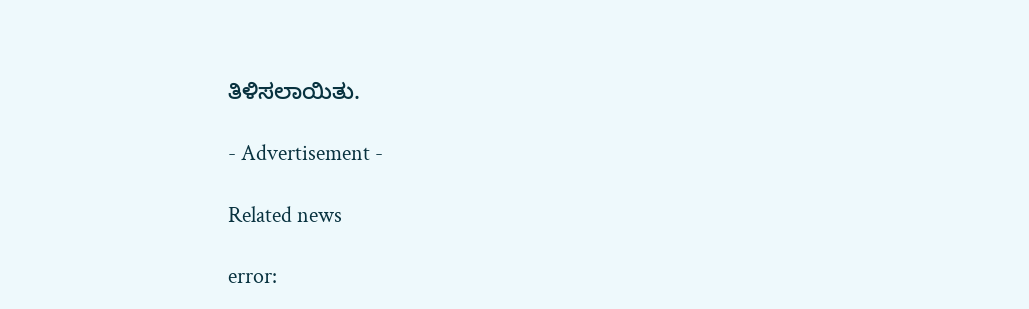ತಿಳಿಸಲಾಯಿತು.

- Advertisement -

Related news

error: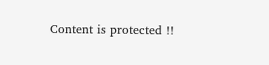Content is protected !!